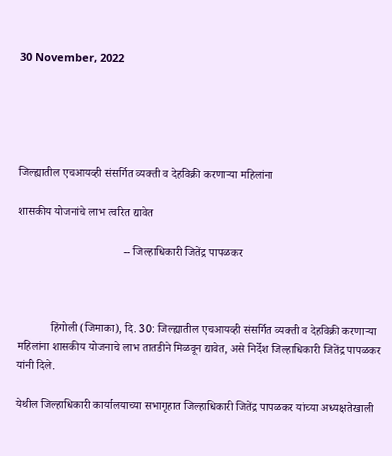30 November, 2022





जिल्ह्यातील एचआयव्ही संसर्गित व्यक्ती व देहविक्री करणाऱ्या महिलांना

शासकीय योजनांचे लाभ त्वरित द्यावेत

                                     -- जिल्हाधिकारी जितेंद्र पापळकर



            हिंगोली (जिमाका), दि. 30: जिल्ह्यातील एचआयव्ही संसर्गित व्यक्ती व देहविक्री करणाऱ्या महिलांना शासकीय योजनाचे लाभ तातडीने मिळवून द्यावेत, असे निर्देश जिल्हाधिकारी जितेंद्र पापळकर यांनी दिले.

येथील जिल्हाधिकारी कार्यालयाच्या सभागृहात जिल्हाधिकारी जितेंद्र पापळकर यांच्या अध्यक्षतेखाली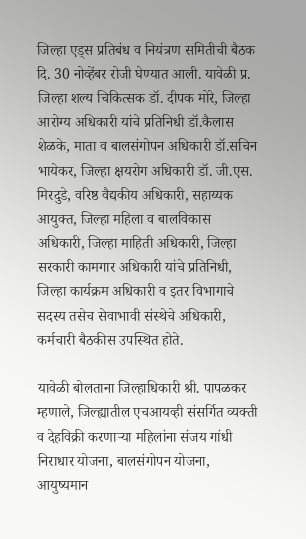जिल्हा एड्स प्रतिबंध व नियंत्रण समितीची बैठक दि. 30 नोव्हेंबर रोजी घेण्यात आली. यावेळी प्र. जिल्हा शल्य चिकित्सक डॉ. दीपक मोरे, जिल्हा आरोग्य अधिकारी यांचे प्रतिनिधी डॉ.कैलास शेळके, माता व बालसंगोपन अधिकारी डॉ.सचिन भायेकर, जिल्हा क्षयरोग अधिकारी डॉ. जी.एस. मिरदुडे, वरिष्ठ वैद्यकीय अधिकारी, सहाय्यक आयुक्त, जिल्हा महिला व बालविकास अधिकारी, जिल्हा माहिती अधिकारी, जिल्हा सरकारी कामगार अधिकारी यांचे प्रतिनिधी, जिल्हा कार्यक्रम अधिकारी व इतर विभागाचे सदस्य तसेच सेवाभावी संस्थेचे अधिकारी, कर्मचारी बैठकीस उपस्थित होते.

यावेळी बोलताना जिल्हाधिकारी श्री. पापळकर म्हणाले, जिल्ह्यातील एचआयव्ही संसर्गित व्यक्ती व देहविक्री करणाऱ्या महिलांना संजय गांधी निराधार योजना, बालसंगोपन योजना, आयुष्यमान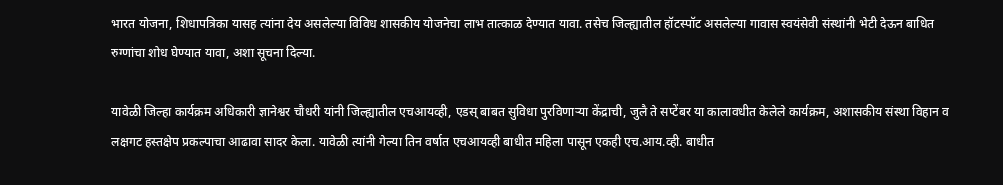भारत योजना, शिधापत्रिका यासह त्यांना देय असलेल्या विविध शासकीय योजनेचा लाभ तात्काळ देण्यात यावा. तसेच जिल्ह्यातील हॉटस्पॉट असलेल्या गावास स्वयंसेवी संस्थांनी भेटी देऊन बाधित रुग्णांचा शोध घेण्यात यावा, अशा सूचना दिल्या.

यावेळी जिल्हा कार्यक्रम अधिकारी ज्ञानेश्वर चौधरी यांनी जिल्ह्यातील एचआयव्ही, एडस् बाबत सुविधा पुरविणाऱ्या केंद्राची, जुलै ते सप्टेंबर या कालावधीत केलेले कार्यक्रम, अशासकीय संस्था विहान व लक्षगट हस्तक्षेप प्रकल्पाचा आढावा सादर केला. यावेळी त्यांनी गेल्या तिन वर्षात एचआयव्ही बाधीत महिला पासून एकही एच.आय.व्ही. बाधीत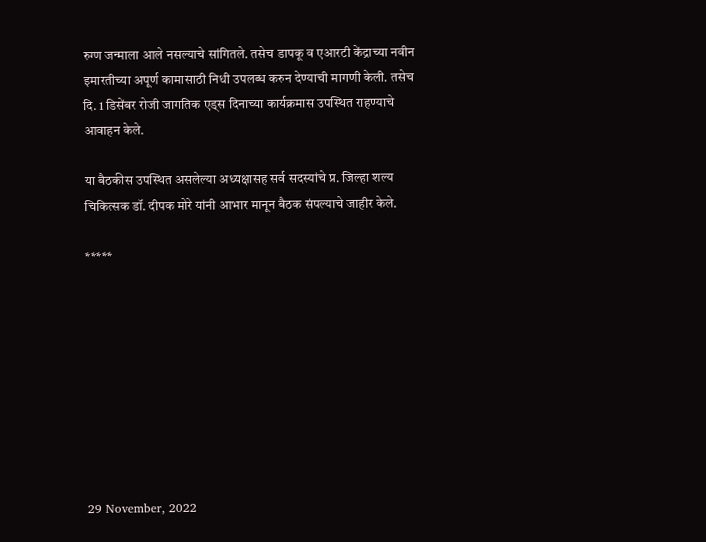रुग्ण जन्माला आले नसल्याचे सांगितले. तसेच डापकू व एआरटी केंद्राच्या नवीन इमारतीच्या अपूर्ण कामासाठी निधी उपलब्ध करुन देण्याची मागणी केली. तसेच दि. 1 डिसेंबर रोजी जागतिक एड्स दिनाच्या कार्यक्रमास उपस्थित राहण्याचे आवाहन केले.

या बैठकीस उपस्थित असलेल्या अध्यक्षासह सर्व सदस्यांचे प्र. जिल्हा शल्य चिकित्सक डॉ. दीपक मोरे यांनी आभार मानून बैठक संपल्याचे जाहीर केले.

*****









29 November, 2022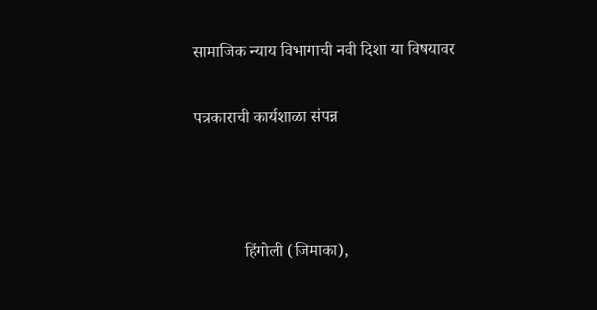सामाजिक न्याय विभागाची नवी दिशा या विषयावर

पत्रकाराची कार्यशाळा संपन्न



            हिंगोली (जिमाका),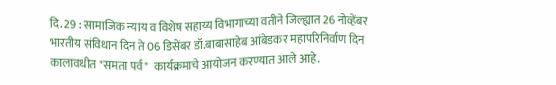दि. 29 : सामाजिक न्याय व विशेष सहाय्य विभागाच्या वतीने जिल्ह्यात 26 नोव्हेंबर भारतीय संविधान दिन ते 06 डिसेंबर डॉ.बाबासाहेब आंबेडकर महापरिनिर्वाण दिन कालावधीत "समता पर्व"  कार्यक्रमाचे आयोजन करण्यात आले आहे.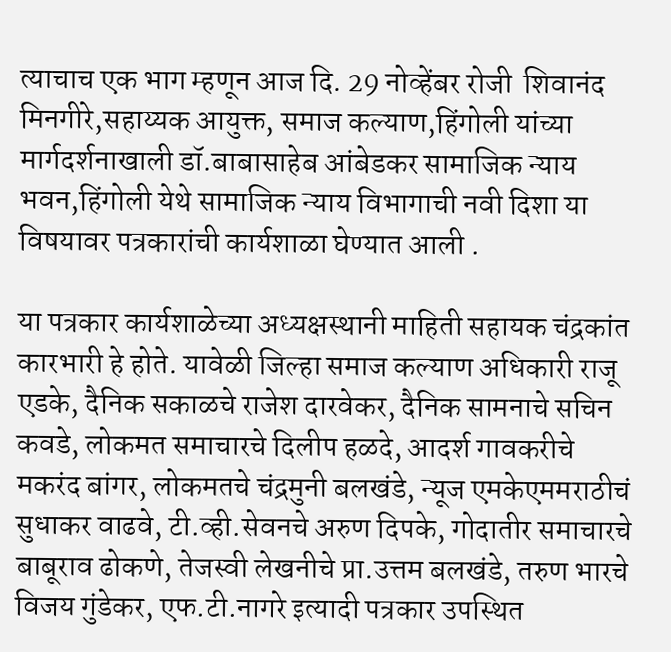त्याचाच एक भाग म्हणून आज दि. 29 नोव्हेंबर रोजी  शिवानंद मिनगीरे,सहाय्यक आयुक्त, समाज कल्याण,हिंगोली यांच्या मार्गदर्शनाखाली डॉ.बाबासाहेब आंबेडकर सामाजिक न्याय भवन,हिंगोली येथे सामाजिक न्याय विभागाची नवी दिशा या विषयावर पत्रकारांची कार्यशाळा घेण्यात आली .

या पत्रकार कार्यशाळेच्या अध्यक्षस्थानी माहिती सहायक चंद्रकांत कारभारी हे होते. यावेळी जिल्हा समाज कल्याण अधिकारी राजू एडके, दैनिक सकाळचे राजेश दारवेकर, दैनिक सामनाचे सचिन कवडे, लोकमत समाचारचे दिलीप हळदे, आदर्श गावकरीचे मकरंद बांगर, लोकमतचे चंद्रमुनी बलखंडे, न्यूज एमकेएममराठीचं सुधाकर वाढवे, टी.व्ही.सेवनचे अरुण दिपके, गोदातीर समाचारचे बाबूराव ढोकणे, तेजस्वी लेखनीचे प्रा.उत्तम बलखंडे, तरुण भारचे विजय गुंडेकर, एफ.टी.नागरे इत्यादी पत्रकार उपस्थित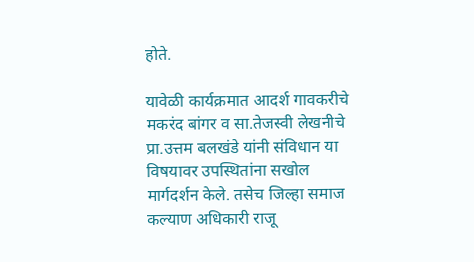होते.

यावेळी कार्यक्रमात आदर्श गावकरीचे मकरंद बांगर व सा.तेजस्वी लेखनीचे प्रा.उत्तम बलखंडे यांनी संविधान या विषयावर उपस्थितांना सखोल मार्गदर्शन केले. तसेच जिल्हा समाज कल्याण अधिकारी राजू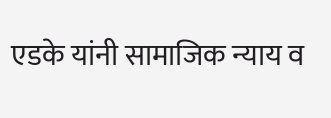एडके यांनी सामाजिक न्याय व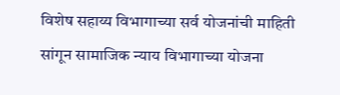विशेष सहाय्य विभागाच्या सर्व योजनांची माहिती सांगून सामाजिक न्याय विभागाच्या योजना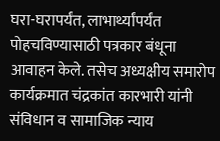घरा-घरापर्यंत, लाभार्थ्यांपर्यंत पोहचविण्यासाठी पत्रकार बंधूना आवाहन केले. तसेच अध्यक्षीय समारोप कार्यक्रमात चंद्रकांत कारभारी यांनी संविधान व सामाजिक न्याय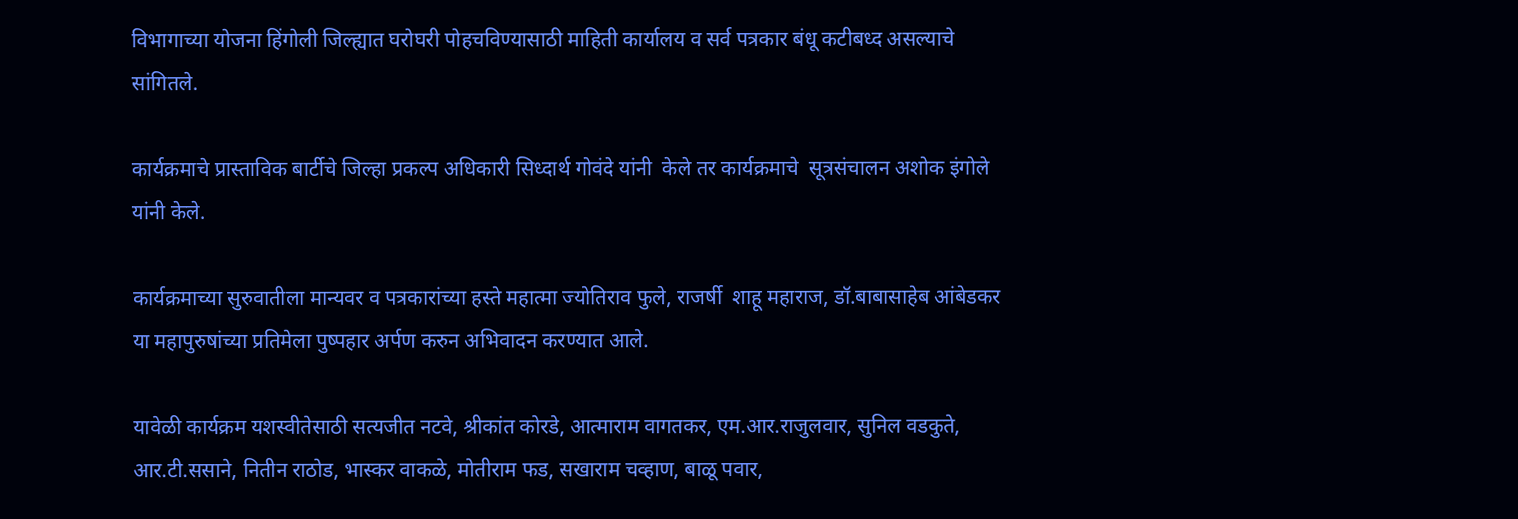विभागाच्या योजना हिंगोली जिल्ह्यात घरोघरी पोहचविण्यासाठी माहिती कार्यालय व सर्व पत्रकार बंधू कटीबध्द असल्याचे सांगितले.

कार्यक्रमाचे प्रास्ताविक बार्टीचे जिल्हा प्रकल्प अधिकारी सिध्दार्थ गोवंदे यांनी  केले तर कार्यक्रमाचे  सूत्रसंचालन अशोक इंगोले यांनी केले.

कार्यक्रमाच्या सुरुवातीला मान्यवर व पत्रकारांच्या हस्ते महात्मा ज्योतिराव फुले, राजर्षी  शाहू महाराज, डॉ.बाबासाहेब आंबेडकर या महापुरुषांच्या प्रतिमेला पुष्पहार अर्पण करुन अभिवादन करण्यात आले.

यावेळी कार्यक्रम यशस्वीतेसाठी सत्यजीत नटवे, श्रीकांत कोरडे, आत्माराम वागतकर, एम.आर.राजुलवार, सुनिल वडकुते, आर.टी.ससाने, नितीन राठोड, भास्कर वाकळे, मोतीराम फड, सखाराम चव्हाण, बाळू पवार,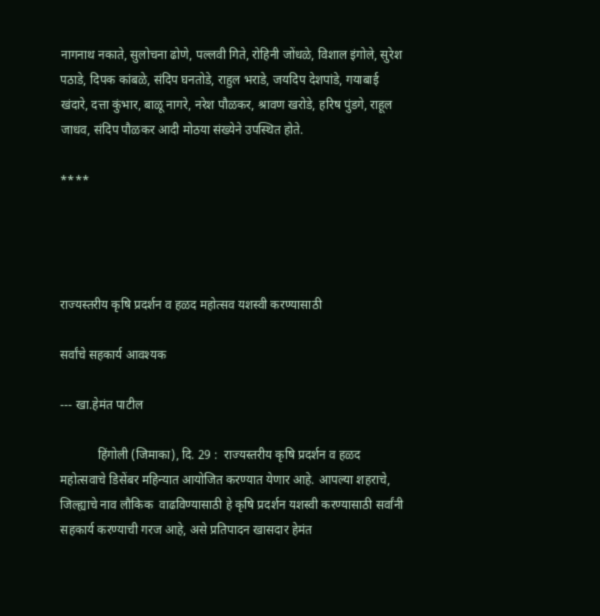नागनाथ नकाते, सुलोचना ढोणे, पल्लवी गिते, रोहिनी जोंधळे, विशाल इंगोले, सुरेश पठाडे, दिपक कांबळे, संदिप घनतोडे, राहुल भराडे, जयदिप देशपांडे, गयाबाई खंदारे, दत्ता कुंभार, बाळू नागरे, नरेश पौळकर, श्रावण खरोडे, हरिष पुंडगे, राहूल जाधव, संदिप पौळकर आदी मोठया संख्येने उपस्थित होते.

****




राज्यस्तरीय कृषि प्रदर्शन व हळद महोत्सव यशस्वी करण्यासाठी

सर्वांचे सहकार्य आवश्यक

--- खा.हेमंत पाटील

            हिंगोली (जिमाका), दि. 29 :  राज्यस्तरीय कृषि प्रदर्शन व हळद महोत्सवाचे डिसेंबर महिन्यात आयोजित करण्यात येणार आहे. आपल्या शहराचे, जिल्ह्याचे नाव लौकिक  वाढविण्यासाठी हे कृषि प्रदर्शन यशस्वी करण्यासाठी सर्वांनी सहकार्य करण्याची गरज आहे, असे प्रतिपादन खासदार हेमंत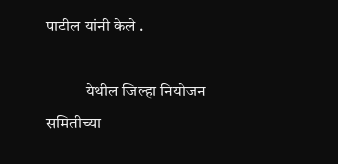पाटील यांनी केले .

            येथील जिल्हा नियोजन समितीच्या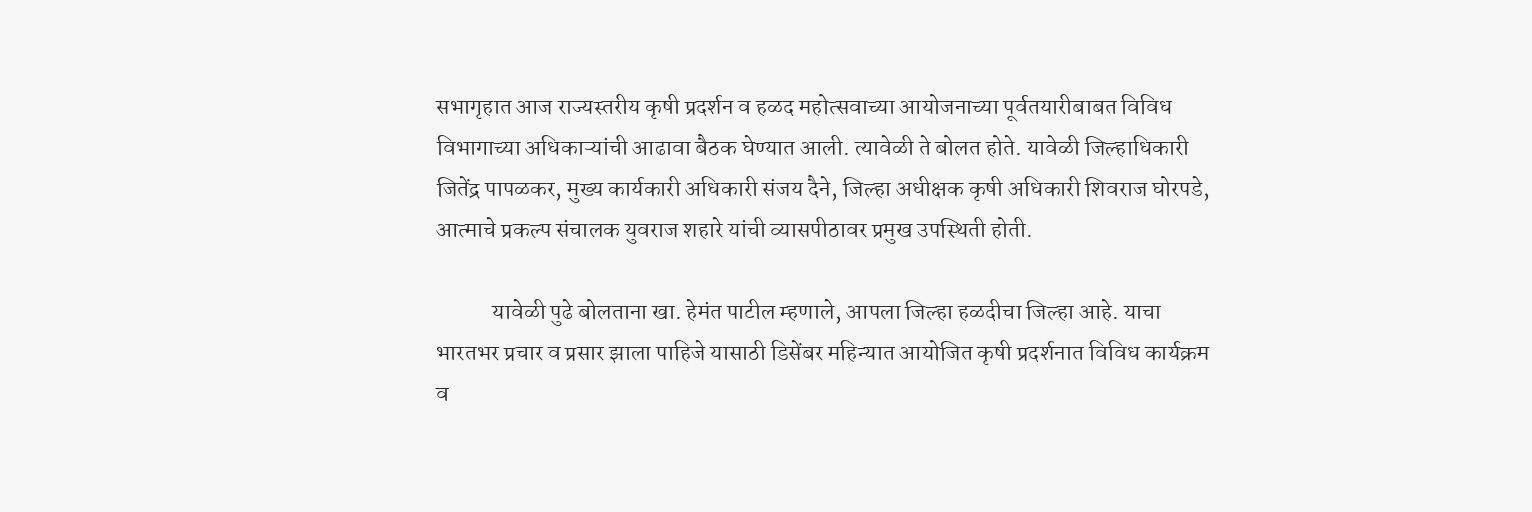सभागृहात आज राज्यस्तरीय कृषी प्रदर्शन व हळद महोत्सवाच्या आयोजनाच्या पूर्वतयारीबाबत विविध विभागाच्या अधिकाऱ्यांची आढावा बैठक घेण्यात आली. त्यावेळी ते बोलत होते. यावेळी जिल्हाधिकारी जितेंद्र पापळकर, मुख्य कार्यकारी अधिकारी संजय दैने, जिल्हा अधीक्षक कृषी अधिकारी शिवराज घोरपडे, आत्माचे प्रकल्प संचालक युवराज शहारे यांची व्यासपीठावर प्रमुख उपस्थिती होती.

            यावेळी पुढे बोलताना खा. हेमंत पाटील म्हणाले, आपला जिल्हा हळदीचा जिल्हा आहे. याचा भारतभर प्रचार व प्रसार झाला पाहिजे यासाठी डिसेंबर महिन्यात आयोजित कृषी प्रदर्शनात विविध कार्यक्रम व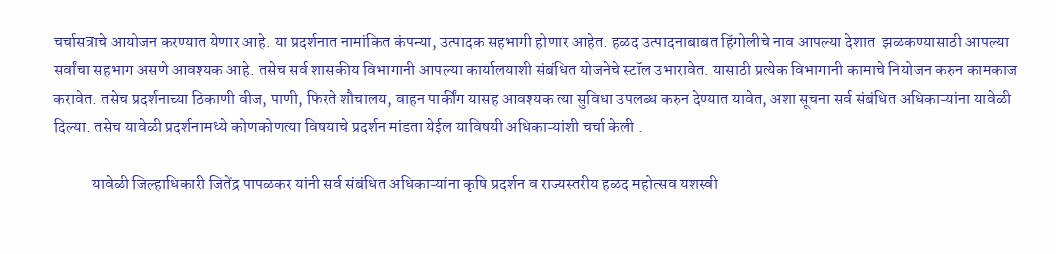चर्चासत्राचे आयोजन करण्यात येणार आहे. या प्रदर्शनात नामांकित कंपन्या, उत्पादक सहभागी होणार आहेत. हळद उत्पादनाबाबत हिंगोलीचे नाव आपल्या देशात  झळकण्यासाठी आपल्या सर्वांचा सहभाग असणे आवश्यक आहे. तसेच सर्व शासकीय विभागानी आपल्या कार्यालयाशी संबंधित योजनेचे स्टॉल उभारावेत. यासाठी प्रत्येक विभागानी कामाचे नियोजन करुन कामकाज करावेत. तसेच प्रदर्शनाच्या ठिकाणी वीज, पाणी, फिरते शौचालय, वाहन पार्कींग यासह आवश्यक त्या सुविधा उपलब्ध करुन देण्यात यावेत, अशा सूचना सर्व संबंधित अधिकाऱ्यांना यावेळी दिल्या. तसेच यावेळी प्रदर्शनामध्ये कोणकोणत्या विषयाचे प्रदर्शन मांडता येईल याविषयी अधिकाऱ्यांशी चर्चा केली .

            यावेळी जिल्हाधिकारी जितेंद्र पापळकर यांनी सर्व संबंधित अधिकाऱ्यांना कृषि प्रदर्शन व राज्यस्तरीय हळद महोत्सव यशस्वी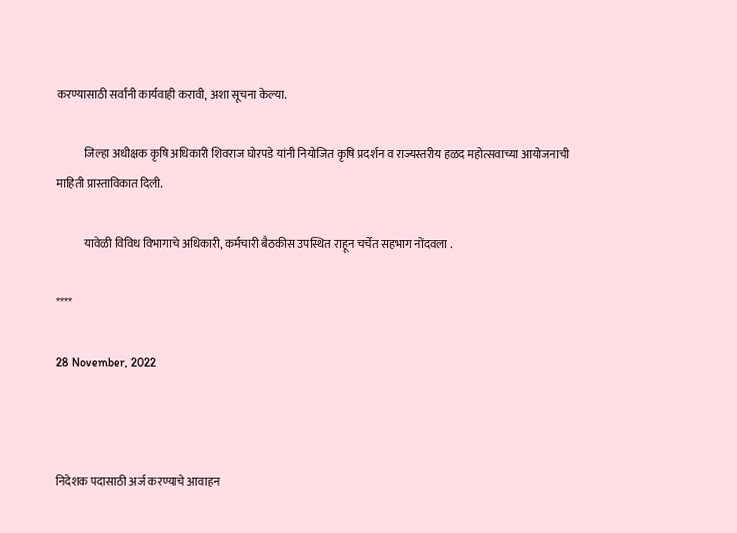करण्यासाठी सर्वांनी कार्यवाही करावी, अशा सूचना केल्या.

            जिल्हा अधीक्षक कृषि अधिकारी शिवराज घोरपडे यांनी नियोजित कृषि प्रदर्शन व राज्यस्तरीय हळद महोत्सवाच्या आयोजनाची माहिती प्रास्ताविकात दिली.

            यावेळी विविध विभागाचे अधिकारी, कर्मचारी बैठकीस उपस्थित राहून चर्चेत सहभाग नोंदवला .

****

28 November, 2022



निदेशक पदासाठी अर्ज करण्याचे आवाहन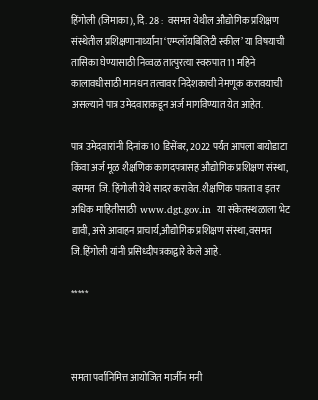हिंगोली (जिमाका), दि. 28 :  वसमत येथील औद्योगिक प्रशिक्षण संस्थेतील प्रशिक्षणानार्थ्यांना ‘एम्प्लॉयबिलिटी स्कील’ या विषयाची तासिका घेण्यासाठी निव्वळ तात्पुरत्या स्वरुपात 11 महिने कालावधीसाठी मानधन तत्वावर निदेशकाची नेमणूक करावयाची असल्याने पात्र उमेदवाराकडून अर्ज मागविण्यात येत आहेत.

पात्र उमेदवारांनी दिनांक 10 डिसेंबर, 2022 पर्यंत आपला बायोडाटा किंवा अर्ज मूळ शैक्षणिक कागदपत्रासह औद्योगिक प्रशिक्षण संस्था, वसमत  जि. हिंगोली येथे सादर करावेत. शैक्षणिक पात्रता व इतर अधिक माहितीसाठी  www.dgt.gov.in  या संकेतस्थळाला भेट द्यावी, असे आवाहन प्राचार्य,औद्योगिक प्रशिक्षण संस्था,वसमत जि.हिंगोली यांनी प्रसिध्दीपत्रकाद्वारे केले आहे.

*****



समता पर्वानिमित्त आयोजित मार्जीन मनी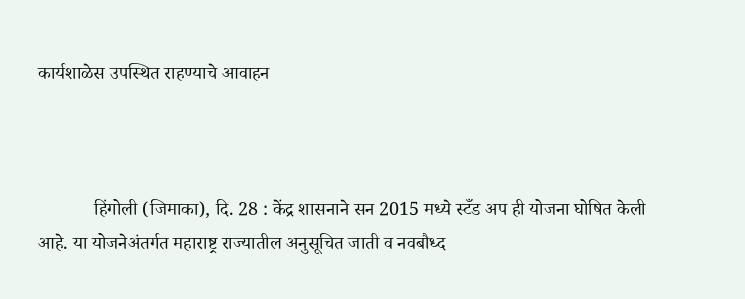कार्यशाळेस उपस्थित राहण्याचे आवाहन



            हिंगोली (जिमाका), दि. 28 : केंद्र शासनाने सन 2015 मध्ये स्टँड अप ही योजना घोषित केली आहे. या योजनेअंतर्गत महाराष्ट्र राज्यातील अनुसूचित जाती व नवबौध्द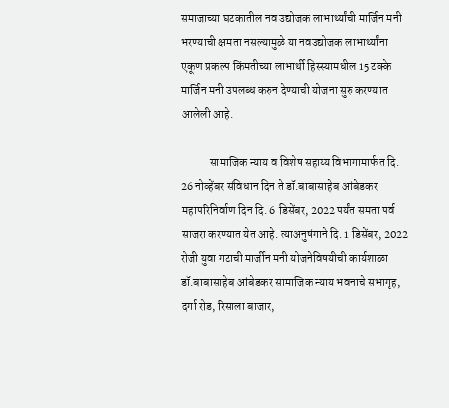समाजाच्या घटकातील नव उद्योजक लाभार्थ्यांची मार्जिन मनी भरण्याची क्षमता नसल्यामुळे या नवउद्योजक लाभार्थ्यांना एकूण प्रकल्प किंमतीच्या लाभार्थी हिस्स्यामधील 15 टक्के मार्जिन मनी उपलब्ध करुन देण्याची योजना सुरु करण्यात आलेली आहे.

            सामाजिक न्याय व विशेष सहाय्य विभागामार्फत दि. 26 नोव्हेंबर संविधान दिन ते डॉ.बाबासाहेब आंबेडकर महापरिनिर्वाण दिन दि. 6 डिसेंबर, 2022 पर्यंत समता पर्व साजरा करण्यात येत आहे. त्याअनुषंगाने दि. 1 डिसेंबर, 2022 रोजी युवा गटाची मार्जीन मनी योजनेविषयीची कार्यशाळा डॉ.बाबासाहेब आंबेडकर सामाजिक न्याय भवनाचे सभागृह, दर्गा रोड, रिसाला बाजार,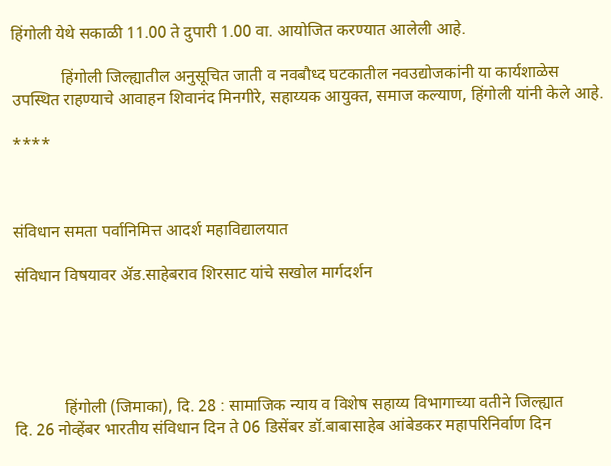हिंगोली येथे सकाळी 11.00 ते दुपारी 1.00 वा. आयोजित करण्यात आलेली आहे.

            हिंगोली जिल्ह्यातील अनुसूचित जाती व नवबौध्द घटकातील नवउद्योजकांनी या कार्यशाळेस उपस्थित राहण्याचे आवाहन शिवानंद मिनगीरे, सहाय्यक आयुक्त, समाज कल्याण, हिंगोली यांनी केले आहे.

****



संविधान समता पर्वानिमित्त आदर्श महाविद्यालयात

संविधान विषयावर ॲड.साहेबराव शिरसाट यांचे सखोल मार्गदर्शन





            हिंगोली (जिमाका), दि. 28 : सामाजिक न्याय व विशेष सहाय्य विभागाच्या वतीने जिल्ह्यात            दि. 26 नोव्हेंबर भारतीय संविधान दिन ते 06 डिसेंबर डॉ.बाबासाहेब आंबेडकर महापरिनिर्वाण दिन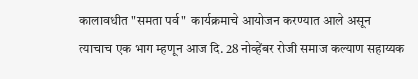कालावधीत "समता पर्व"  कार्यक्रमाचे आयोजन करण्यात आले असून त्याचाच एक भाग म्हणून आज दि. 28 नोव्हेंबर रोजी समाज कल्याण सहाय्यक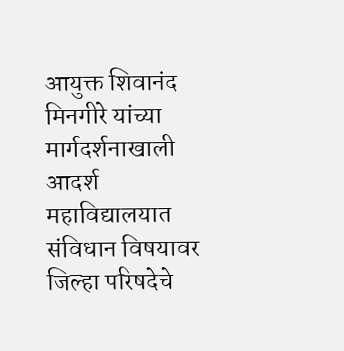आयुक्त शिवानंद मिनगीरे यांच्या मार्गदर्शनाखाली  आदर्श महाविद्यालयात  संविधान विषयावर जिल्हा परिषदेचे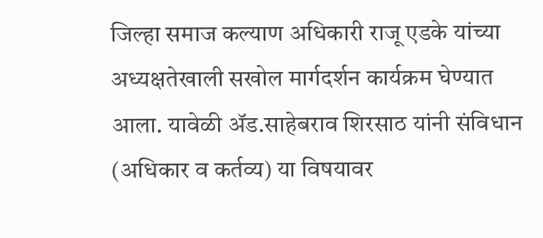जिल्हा समाज कल्याण अधिकारी राजू एडके यांच्या अध्यक्षतेखाली सखोल मार्गदर्शन कार्यक्रम घेण्यात आला. यावेळी ॲड.साहेबराव शिरसाठ यांनी संविधान (अधिकार व कर्तव्य) या विषयावर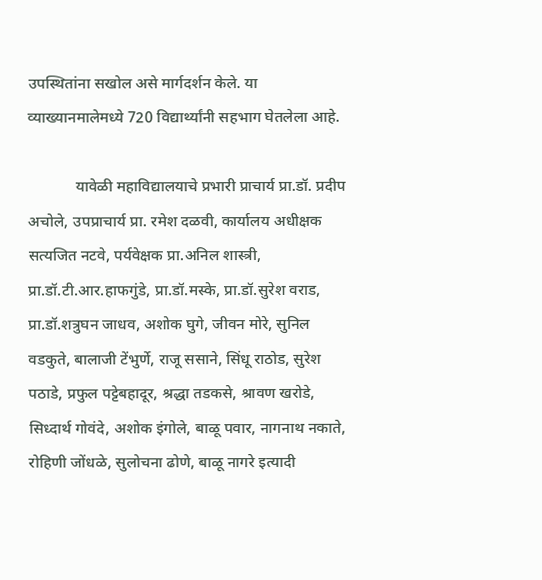उपस्थितांना सखोल असे मार्गदर्शन केले. या व्याख्यानमालेमध्ये 720 विद्यार्थ्यांनी सहभाग घेतलेला आहे.

            यावेळी महाविद्यालयाचे प्रभारी प्राचार्य प्रा.डॉ. प्रदीप अचोले, उपप्राचार्य प्रा. रमेश दळवी, कार्यालय अधीक्षक सत्यजित नटवे, पर्यवेक्षक प्रा.अनिल शास्त्री, प्रा.डॉ.टी.आर.हाफगुंडे, प्रा.डॉ.मस्के, प्रा.डॉ.सुरेश वराड, प्रा.डॉ.शत्रुघन जाधव, अशोक घुगे, जीवन मोरे, सुनिल वडकुते, बालाजी टेंभुर्णे, राजू ससाने, सिंधू राठोड, सुरेश पठाडे, प्रफुल पट्टेबहादूर, श्रद्धा तडकसे, श्रावण खरोडे, सिध्दार्थ गोवंदे, अशोक इंगोले, बाळू पवार, नागनाथ नकाते, रोहिणी जोंधळे, सुलोचना ढोणे, बाळू नागरे इत्यादी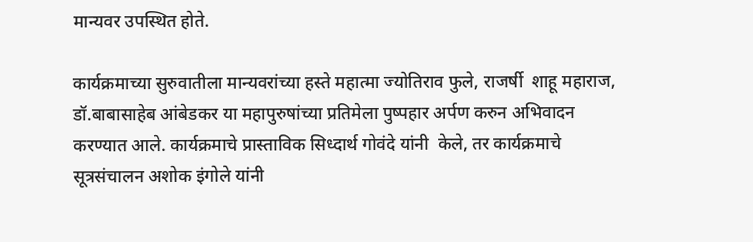मान्यवर उपस्थित होते.

कार्यक्रमाच्या सुरुवातीला मान्यवरांच्या हस्ते महात्मा ज्योतिराव फुले, राजर्षी  शाहू महाराज, डॉ.बाबासाहेब आंबेडकर या महापुरुषांच्या प्रतिमेला पुष्पहार अर्पण करुन अभिवादन करण्यात आले. कार्यक्रमाचे प्रास्ताविक सिध्दार्थ गोवंदे यांनी  केले, तर कार्यक्रमाचे  सूत्रसंचालन अशोक इंगोले यांनी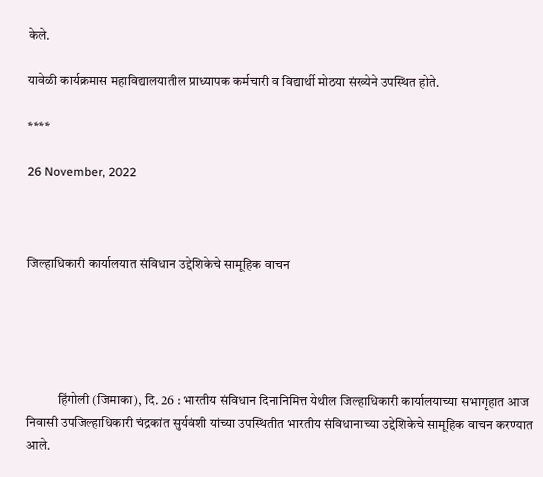केले.

यावेळी कार्यक्रमास महाविद्यालयातील प्राध्यापक कर्मचारी व विद्यार्थी मोठया संख्येने उपस्थित होते.

****

26 November, 2022



जिल्हाधिकारी कार्यालयात संविधान उद्देशिकेचे सामूहिक वाचन





            हिंगोली (जिमाका), दि. 26 : भारतीय संविधान दिनानिमित्त येथील जिल्हाधिकारी कार्यालयाच्या सभागृहात आज निवासी उपजिल्हाधिकारी चंद्रकांत सुर्यवंशी यांच्या उपस्थितीत भारतीय संविधानाच्या उद्देशिकेचे सामूहिक वाचन करण्यात आले.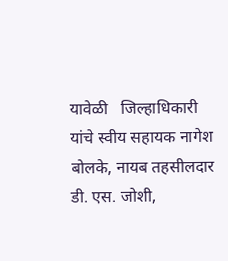यावेळी   जिल्हाधिकारी यांचे स्वीय सहायक नागेश बोलके, नायब तहसीलदार डी. एस. जोशी,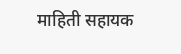माहिती सहायक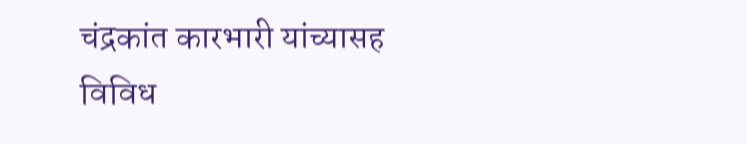चंद्रकांत कारभारी यांच्यासह विविध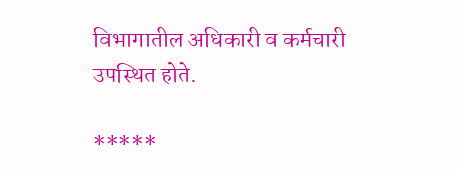विभागातील अधिकारी व कर्मचारी उपस्थित होते.

*****